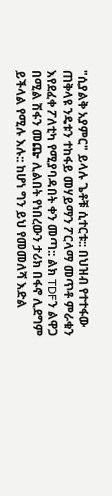"ሲያልቅ አያምር" ይላሉ ጌቶቹ ሲተርቱ:: በህዝብ የተተፋው ጠቅላዩ ንዴቱን ተከፋይ መሃይማን ፖርላማ መጥቶ ምራቁን እየደፈቀ ፖለቲካ የሚያባዳበት ቀን መጣ:: ልክ TDFን ልዋጋ በሚል ሽፋን መጬ ሊልበት የነበረውን ታሪክ በፋኖ ሊደግም ይችላል የሚሉ እሉ:: ከሆነ ግን ይህ የመመለሻ እድል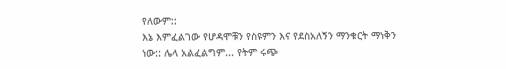የለውም::
እኔ እምፈልገው የሆዳሞቹን የስዩምን እና የደስአለኝን ማንቁርት ማነቅን ነው:: ሌላ አልፈልግም... የትም ሩጭ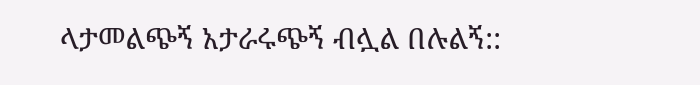ላታመልጭኝ አታራሩጭኝ ብሏል በሉልኝ::